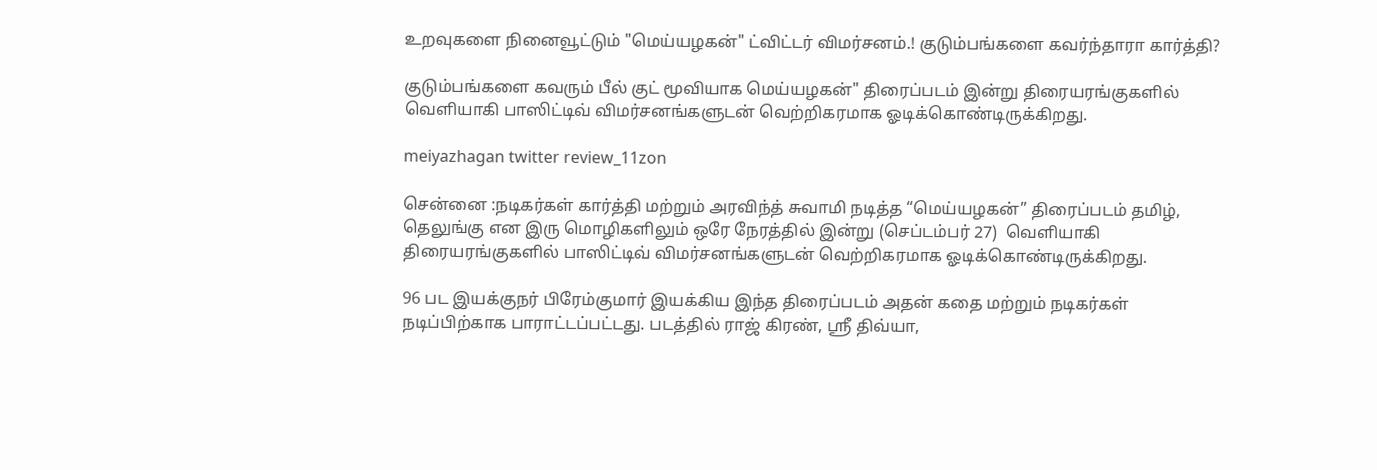உறவுகளை நினைவூட்டும் "மெய்யழகன்" ட்விட்டர் விமர்சனம்.! குடும்பங்களை கவர்ந்தாரா கார்த்தி?

குடும்பங்களை கவரும் பீல் குட் மூவியாக மெய்யழகன்" திரைப்படம் இன்று திரையரங்குகளில் வெளியாகி பாஸிட்டிவ் விமர்சனங்களுடன் வெற்றிகரமாக ஓடிக்கொண்டிருக்கிறது.

meiyazhagan twitter review_11zon

சென்னை :நடிகர்கள் கார்த்தி மற்றும் அரவிந்த் சுவாமி நடித்த “மெய்யழகன்” திரைப்படம் தமிழ், தெலுங்கு என இரு மொழிகளிலும் ஒரே நேரத்தில் இன்று (செப்டம்பர் 27)  வெளியாகி திரையரங்குகளில் பாஸிட்டிவ் விமர்சனங்களுடன் வெற்றிகரமாக ஓடிக்கொண்டிருக்கிறது.

96 பட இயக்குநர் பிரேம்குமார் இயக்கிய இந்த திரைப்படம் அதன் கதை மற்றும் நடிகர்கள் நடிப்பிற்காக பாராட்டப்பட்டது. படத்தில் ராஜ் கிரண், ஸ்ரீ திவ்யா,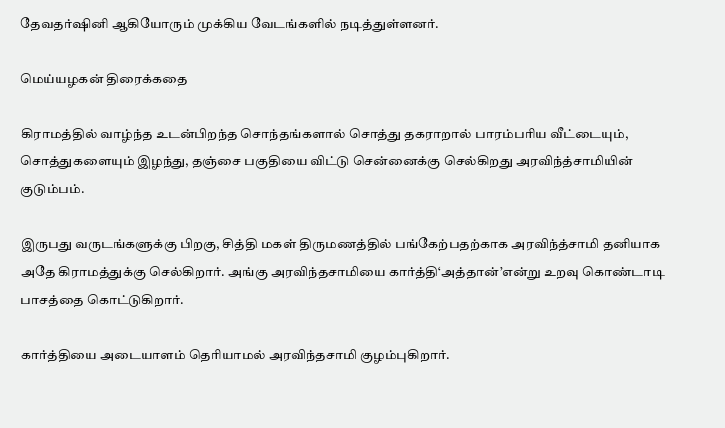தேவதர்ஷினி ஆகியோரும் முக்கிய வேடங்களில் நடித்துள்ளனர்.

மெய்யழகன் திரைக்கதை

கிராமத்தில் வாழ்ந்த உடன்பிறந்த சொந்தங்களால் சொத்து தகராறால் பாரம்பரிய வீட்டையும், சொத்துகளையும் இழந்து, தஞ்சை பகுதியை விட்டு சென்னைக்கு செல்கிறது அரவிந்த்சாமியின் குடும்பம்.

இருபது வருடங்களுக்கு பிறகு, சித்தி மகள் திருமணத்தில் பங்கேற்பதற்காக அரவிந்த்சாமி தனியாக அதே கிராமத்துக்கு செல்கிறார். அங்கு அரவிந்தசாமியை கார்த்தி‘அத்தான்’என்று உறவு கொண்டாடி பாசத்தை கொட்டுகிறார்.

கார்த்தியை அடையாளம் தெரியாமல் அரவிந்தசாமி குழம்புகிறார்.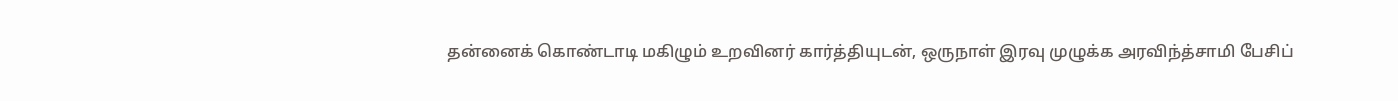தன்னைக் கொண்டாடி மகிழும் உறவினர் கார்த்தியுடன், ஒருநாள் இரவு முழுக்க அரவிந்த்சாமி பேசிப்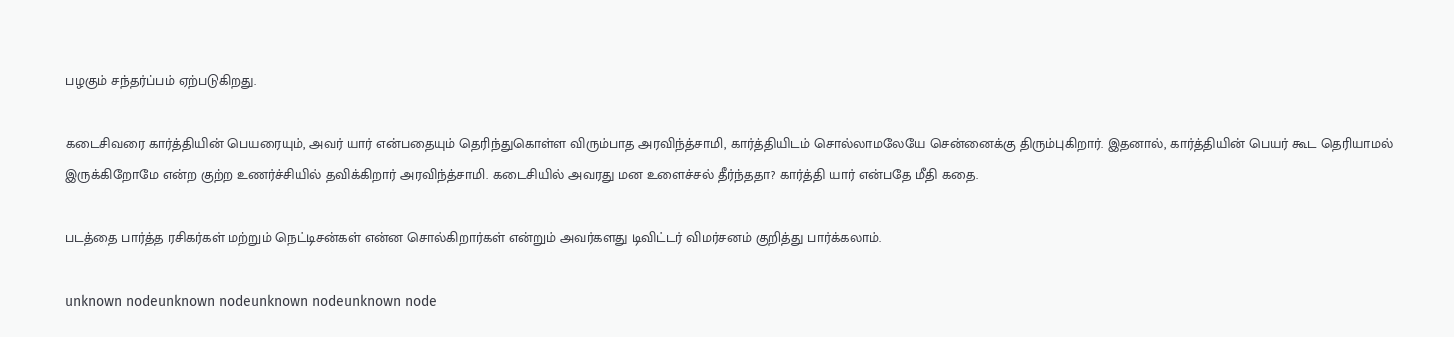பழகும் சந்தர்ப்பம் ஏற்படுகிறது.

கடைசிவரை கார்த்தியின் பெயரையும், அவர் யார் என்பதையும் தெரிந்துகொள்ள விரும்பாத அரவிந்த்சாமி, கார்த்தியிடம் சொல்லாமலேயே சென்னைக்கு திரும்புகிறார். இதனால், கார்த்தியின் பெயர் கூட தெரியாமல் இருக்கிறோமே என்ற குற்ற உணர்ச்சியில் தவிக்கிறார் அரவிந்த்சாமி. கடைசியில் அவரது மன உளைச்சல் தீர்ந்ததா? கார்த்தி யார் என்பதே மீதி கதை.

படத்தை பார்த்த ரசிகர்கள் மற்றும் நெட்டிசன்கள் என்ன சொல்கிறார்கள் என்றும் அவர்களது டிவிட்டர் விமர்சனம் குறித்து பார்க்கலாம்.

unknown nodeunknown nodeunknown nodeunknown node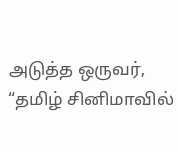அடுத்த ஒருவர், “தமிழ் சினிமாவில்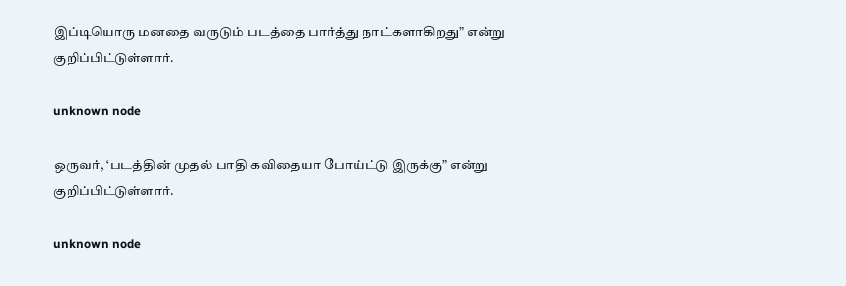இப்டியொரு மனதை வருடும் படத்தை பார்த்து நாட்களாகிறது” என்று குறிப்பிட்டுள்ளார்.

unknown node

ஒருவர், ‘படத்தின் முதல் பாதி கவிதையா போய்ட்டு இருக்கு” என்று குறிப்பிட்டுள்ளார்.

unknown node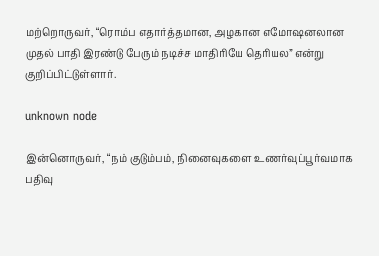மற்றொருவர், “ரொம்ப எதார்த்தமான, அழகான எமோஷனலான முதல் பாதி இரண்டு பேரும் நடிச்ச மாதிரியே தெரியல” என்று குறிப்பிட்டுள்ளார்.

unknown node

இன்னொருவர், “நம் குடும்பம், நினைவுகளை உணர்வுப்பூர்வமாக பதிவு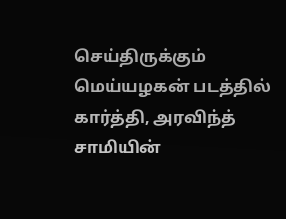செய்திருக்கும் மெய்யழகன் படத்தில் கார்த்தி, அரவிந்த் சாமியின்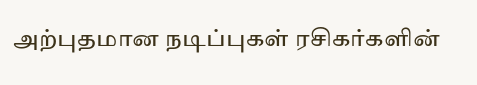அற்புதமான நடிப்புகள் ரசிகர்களின்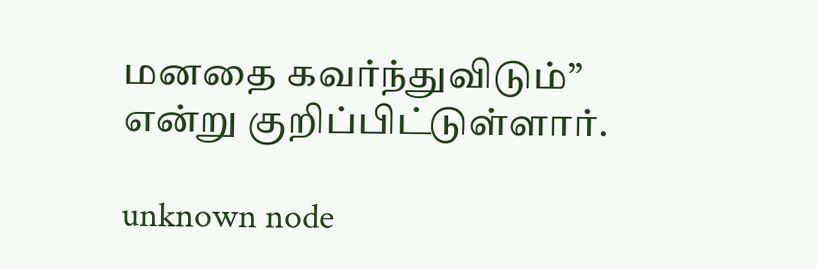மனதை கவர்ந்துவிடும்” என்று குறிப்பிட்டுள்ளார்.

unknown node